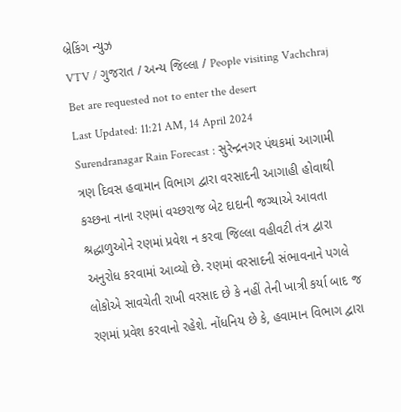બ્રેકિંગ ન્યુઝ
VTV / ગુજરાત / અન્ય જિલ્લા / People visiting Vachchraj Bet are requested not to enter the desert
Last Updated: 11:21 AM, 14 April 2024
Surendranagar Rain Forecast : સુરેન્દ્રનગર પંથકમાં આગામી ત્રણ દિવસ હવામાન વિભાગ દ્વારા વરસાદની આગાહી હોવાથી કચ્છના નાના રણમાં વચ્છરાજ બેટ દાદાની જગ્યાએ આવતા શ્રદ્ધાળુઓને રણમાં પ્રવેશ ન કરવા જિલ્લા વહીવટી તંત્ર દ્વારા અનુરોધ કરવામાં આવ્યો છે. રણમાં વરસાદની સંભાવનાને પગલે લોકોએ સાવચેતી રાખી વરસાદ છે કે નહીં તેની ખાત્રી કર્યા બાદ જ રણમાં પ્રવેશ કરવાનો રહેશે. નોંધનિય છે કે, હવામાન વિભાગ દ્વારા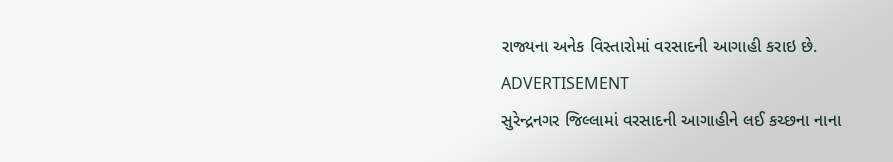રાજ્યના અનેક વિસ્તારોમાં વરસાદની આગાહી કરાઇ છે.
ADVERTISEMENT
સુરેન્દ્રનગર જિલ્લામાં વરસાદની આગાહીને લઈ કચ્છના નાના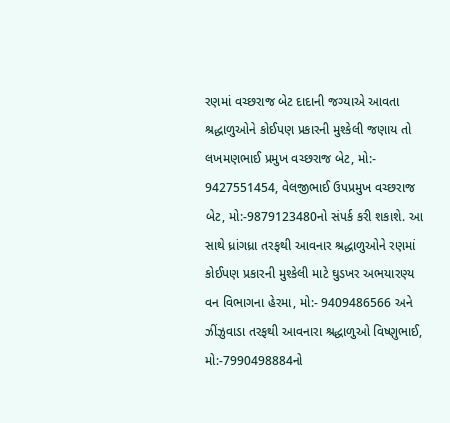રણમાં વચ્છરાજ બેટ દાદાની જગ્યાએ આવતા શ્રદ્ધાળુઓને કોઈપણ પ્રકારની મુશ્કેલી જણાય તો લખમણભાઈ પ્રમુખ વચ્છરાજ બેટ, મો:- 9427551454, વેલજીભાઈ ઉપપ્રમુખ વચ્છરાજ બેટ, મો:-9879123480નો સંપર્ક કરી શકાશે. આ સાથે ધ્રાંગધ્રા તરફથી આવનાર શ્રદ્ધાળુઓને રણમાં કોઈપણ પ્રકારની મુશ્કેલી માટે ઘુડખર અભયારણ્ય વન વિભાગના હેરમા, મો:- 9409486566 અને ઝીંઝુવાડા તરફથી આવનારા શ્રદ્ધાળુઓ વિષ્ણુભાઈ, મો:-7990498884નો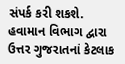સંપર્ક કરી શકશે.
હવામાન વિભાગ દ્વારા ઉત્તર ગુજરાતનાં કેટલાક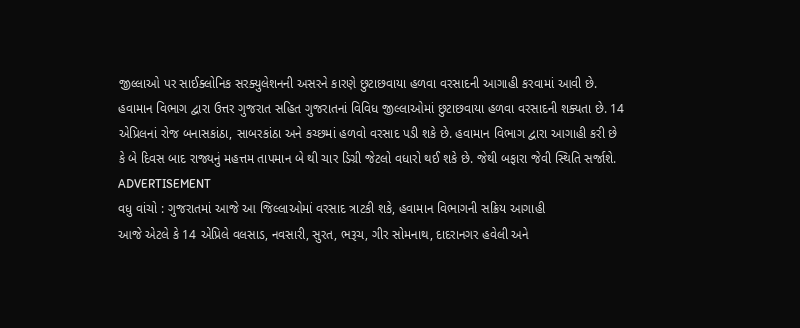જીલ્લાઓ પર સાઈક્લોનિક સરક્યુલેશનની અસરને કારણે છુટાછવાયા હળવા વરસાદની આગાહી કરવામાં આવી છે. હવામાન વિભાગ દ્વારા ઉત્તર ગુજરાત સહિત ગુજરાતનાં વિવિધ જીલ્લાઓમાં છુટાછવાયા હળવા વરસાદની શક્યતા છે. 14 એપ્રિલનાં રોજ બનાસકાંઠા, સાબરકાંઠા અને કચ્છમાં હળવો વરસાદ પડી શકે છે. હવામાન વિભાગ દ્વારા આગાહી કરી છે કે બે દિવસ બાદ રાજ્યનું મહત્તમ તાપમાન બે થી ચાર ડિગ્રી જેટલો વધારો થઈ શકે છે. જેથી બફારા જેવી સ્થિતિ સર્જાશે.
ADVERTISEMENT
વધુ વાંચો : ગુજરાતમાં આજે આ જિલ્લાઓમાં વરસાદ ત્રાટકી શકે, હવામાન વિભાગની સક્રિય આગાહી
આજે એટલે કે 14 એપ્રિલે વલસાડ, નવસારી, સુરત, ભરૂચ, ગીર સોમનાથ, દાદરાનગર હવેલી અને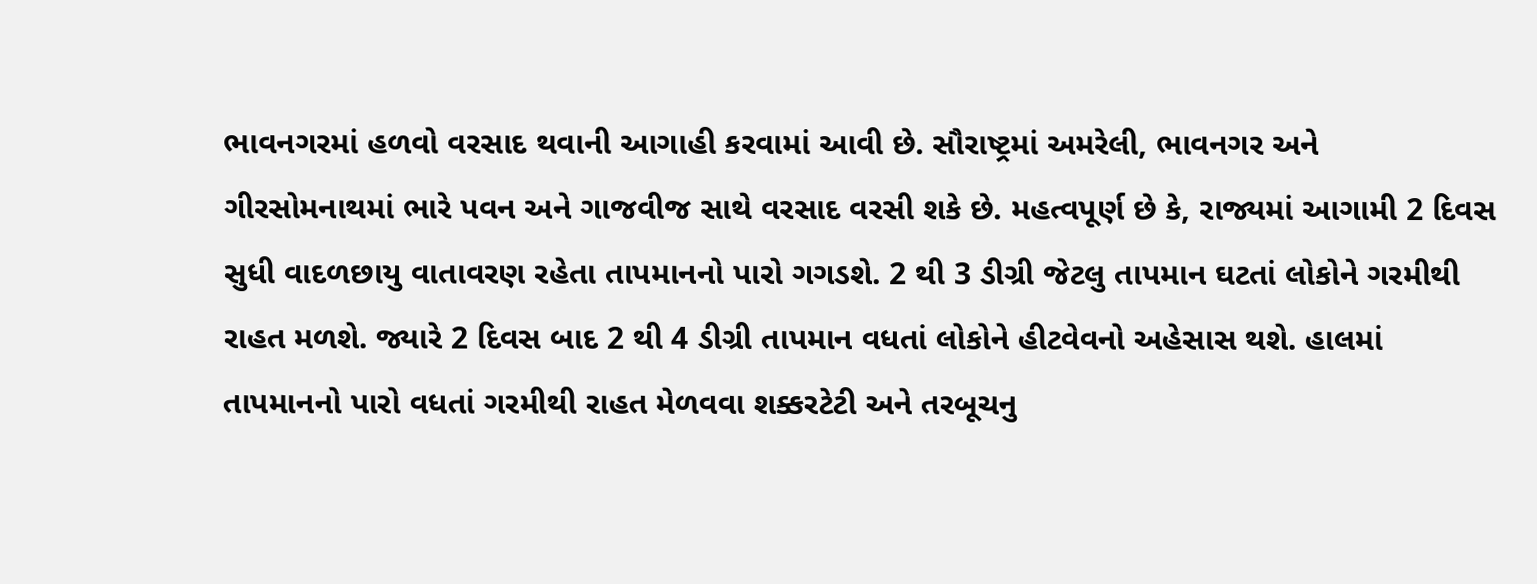ભાવનગરમાં હળવો વરસાદ થવાની આગાહી કરવામાં આવી છે. સૌરાષ્ટ્રમાં અમરેલી, ભાવનગર અને ગીરસોમનાથમાં ભારે પવન અને ગાજવીજ સાથે વરસાદ વરસી શકે છે. મહત્વપૂર્ણ છે કે, રાજ્યમાં આગામી 2 દિવસ સુધી વાદળછાયુ વાતાવરણ રહેતા તાપમાનનો પારો ગગડશે. 2 થી 3 ડીગ્રી જેટલુ તાપમાન ઘટતાં લોકોને ગરમીથી રાહત મળશે. જ્યારે 2 દિવસ બાદ 2 થી 4 ડીગ્રી તાપમાન વધતાં લોકોને હીટવેવનો અહેસાસ થશે. હાલમાં તાપમાનનો પારો વધતાં ગરમીથી રાહત મેળવવા શક્કરટેટી અને તરબૂચનુ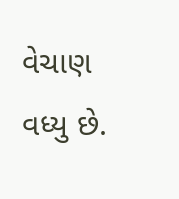વેચાણ વધ્યુ છે.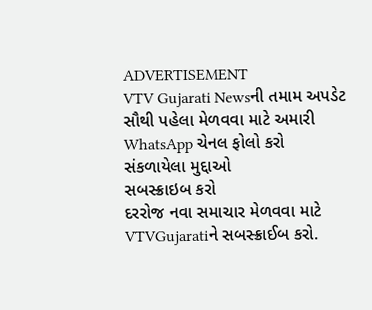ADVERTISEMENT
VTV Gujarati Newsની તમામ અપડેટ સૌથી પહેલા મેળવવા માટે અમારી WhatsApp ચેનલ ફોલો કરો
સંકળાયેલા મુદ્દાઓ
સબસ્ક્રાઇબ કરો
દરરોજ નવા સમાચાર મેળવવા માટે VTVGujaratiને સબસ્ક્રાઈબ કરો.